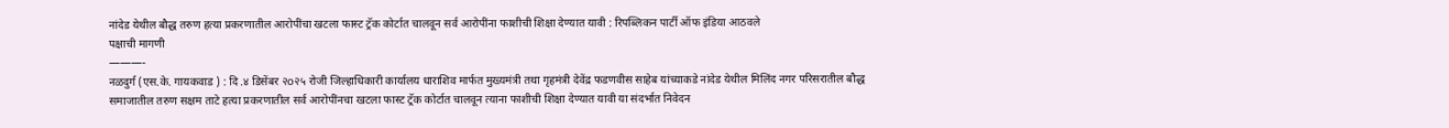नांदेड येथील बौद्ध तरुण हत्या प्रकरणातील आरोपींचा खटला फास्ट ट्रॅक कोर्टात चालवून सर्व आरोपींना फाशीची शिक्षा देण्यात यावी : रिपब्लिकन पार्टी ऑफ इंडिया आठवले
पक्षाची मागणी
———-
नळदुर्ग (एस.के. गायकवाड ) : दि .४ डिसेंबर २o२५ रोजी जिल्हाधिकारी कार्यालय धाराशिव मार्फत मुख्यमंत्री तथा गृहमंत्री देवेंद्र फडणवीस साहेब यांच्याकडे नांदेड येथील मिलिंद नगर परिसरातील बौद्ध समाजातील तरुण सक्षम ताटे हत्या प्रकरणातील सर्व आरोपींनचा खटला फास्ट ट्रॅक कोर्टात चालवून त्याना फाशीची शिक्षा देण्यात यावी या संदर्भात निवेदन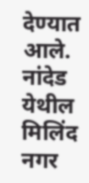देण्यात आले.
नांदेड येथील मिलिंद नगर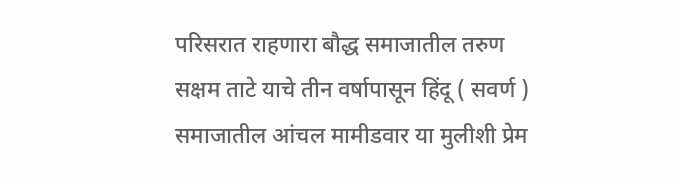परिसरात राहणारा बौद्ध समाजातील तरुण सक्षम ताटे याचे तीन वर्षापासून हिंदू ( सवर्ण ) समाजातील आंचल मामीडवार या मुलीशी प्रेम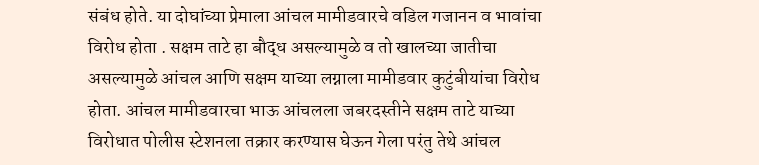संबंध होते. या दोघांच्या प्रेमाला आंचल मामीडवारचे वडिल गजानन व भावांचा विरोध होता . सक्षम ताटे हा बौद्ध असल्यामुळे व तो खालच्या जातीचा असल्यामुळे आंचल आणि सक्षम याच्या लग्नाला मामीडवार कुटुंबीयांचा विरोध होता. आंचल मामीडवारचा भाऊ आंचलला जबरदस्तीने सक्षम ताटे याच्या विरोधात पोलीस स्टेशनला तक्रार करण्यास घेऊन गेला परंतु तेथे आंचल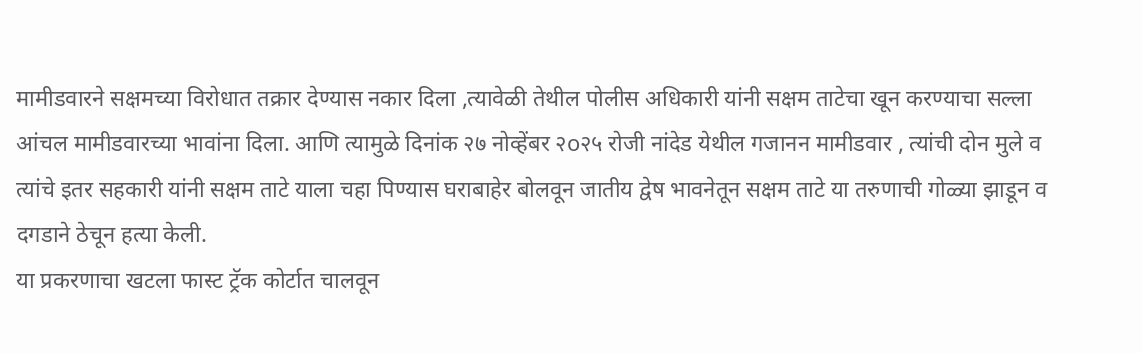मामीडवारने सक्षमच्या विरोधात तक्रार देण्यास नकार दिला ,त्यावेळी तेथील पोलीस अधिकारी यांनी सक्षम ताटेचा खून करण्याचा सल्ला आंचल मामीडवारच्या भावांना दिला. आणि त्यामुळे दिनांक २७ नोव्हेंबर २o२५ रोजी नांदेड येथील गजानन मामीडवार , त्यांची दोन मुले व त्यांचे इतर सहकारी यांनी सक्षम ताटे याला चहा पिण्यास घराबाहेर बोलवून जातीय द्वेष भावनेतून सक्षम ताटे या तरुणाची गोळ्या झाडून व दगडाने ठेचून हत्या केली.
या प्रकरणाचा खटला फास्ट ट्रॅक कोर्टात चालवून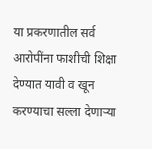या प्रकरणातील सर्व आरोपींना फाशीची शिक्षा देण्यात यावी व खून करण्याचा सल्ला देणाऱ्या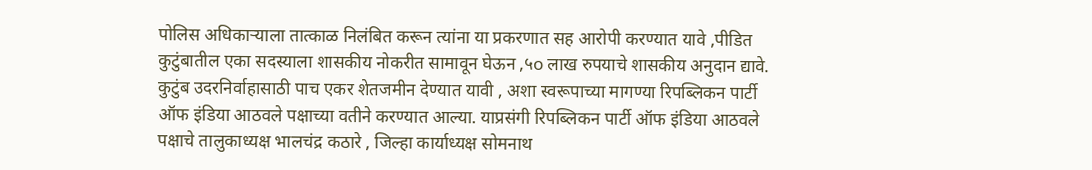पोलिस अधिकाऱ्याला तात्काळ निलंबित करून त्यांना या प्रकरणात सह आरोपी करण्यात यावे ,पीडित कुटुंबातील एका सदस्याला शासकीय नोकरीत सामावून घेऊन ,५o लाख रुपयाचे शासकीय अनुदान द्यावे. कुटुंब उदरनिर्वाहासाठी पाच एकर शेतजमीन देण्यात यावी , अशा स्वरूपाच्या मागण्या रिपब्लिकन पार्टी ऑफ इंडिया आठवले पक्षाच्या वतीने करण्यात आल्या. याप्रसंगी रिपब्लिकन पार्टी ऑफ इंडिया आठवले पक्षाचे तालुकाध्यक्ष भालचंद्र कठारे , जिल्हा कार्याध्यक्ष सोमनाथ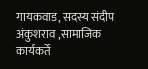गायकवाड, सदस्य संदीप अंकुशराव ,सामाजिक कार्यकर्ते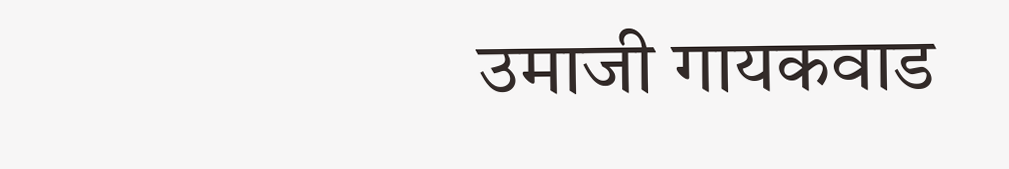उमाजी गायकवाड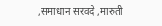,समाधान सरवदे ,मारुती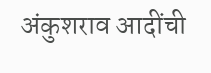अंकुशराव आदींची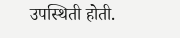उपस्थिती होती.